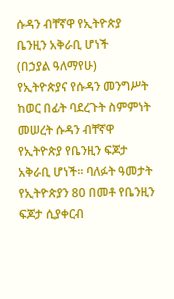ሱዳን ብቸኛዋ የኢትዮጵያ ቤንዚን አቅራቢ ሆነች
(በኃያል ዓለማየሁ)
የኢትዮጵያና የሱዳን መንግሥት ከወር በፊት ባደረጉት ስምምነት መሠረት ሱዳን ብቸኛዋ የኢትዮጵያ የቤንዚን ፍጆታ አቅራቢ ሆነች፡፡ ባለፉት ዓመታት የኢትዮጵያን 80 በመቶ የቤንዚን ፍጆታ ሲያቀርብ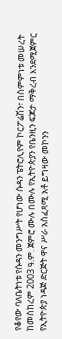የቆየው ባለቤትነቱ የሱዳን መንግሥት የሆነው ሱዳን ፔትሮሊየም ኮርፖሬሽን፣ በስምምነቱ መሠረት ከመስከረም 2003 ዓ.ም. ጀምሮ ሙሉ በሙሉ የኢትዮጵያን የቤንዚን ፍጆታ ማቅረብ እንደሚጀምር የኢትዮጵያ ነዳጅ ድርጅት ዋና ሥራ አስፈጻሚ አቶ ይግዛው መኮንን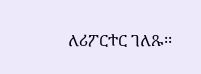ለሪፖርተር ገለጹ፡፡